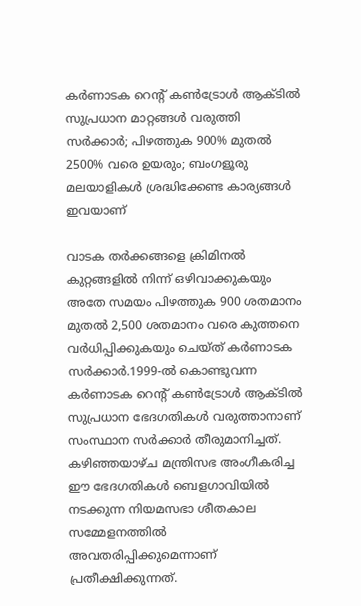കർണാടക റെന്റ് കൺട്രോൾ ആക്ടിൽ സുപ്രധാന മാറ്റങ്ങൾ വരുത്തി സർക്കാർ; പിഴത്തുക 900% മുതൽ 2500% വരെ ഉയരും; ബംഗളൂരു മലയാളികൾ ശ്രദ്ധിക്കേണ്ട കാര്യങ്ങൾ ഇവയാണ്

വാടക തർക്കങ്ങളെ ക്രിമിനല്‍ കുറ്റങ്ങളില്‍ നിന്ന് ഒഴിവാക്കുകയും അതേ സമയം പിഴത്തുക 900 ശതമാനം മുതല്‍ 2,500 ശതമാനം വരെ കുത്തനെ വർധിപ്പിക്കുകയും ചെയ്ത് കര്‍ണാടക സർക്കാർ.1999-ല്‍ കൊണ്ടുവന്ന കർണാടക റെന്‍റ് കണ്‍ട്രോള്‍ ആക്ടില്‍ സുപ്രധാന ഭേദഗതികള്‍ വരുത്താനാണ് സംസ്ഥാന സർക്കാർ തീരുമാനിച്ചത്. കഴിഞ്ഞയാഴ്ച മന്ത്രിസഭ അംഗീകരിച്ച ഈ ഭേദഗതികള്‍ ബെളഗാവിയില്‍ നടക്കുന്ന നിയമസഭാ ശീതകാല സമ്മേളനത്തില്‍ അവതരിപ്പിക്കുമെന്നാണ് പ്രതീക്ഷിക്കുന്നത്.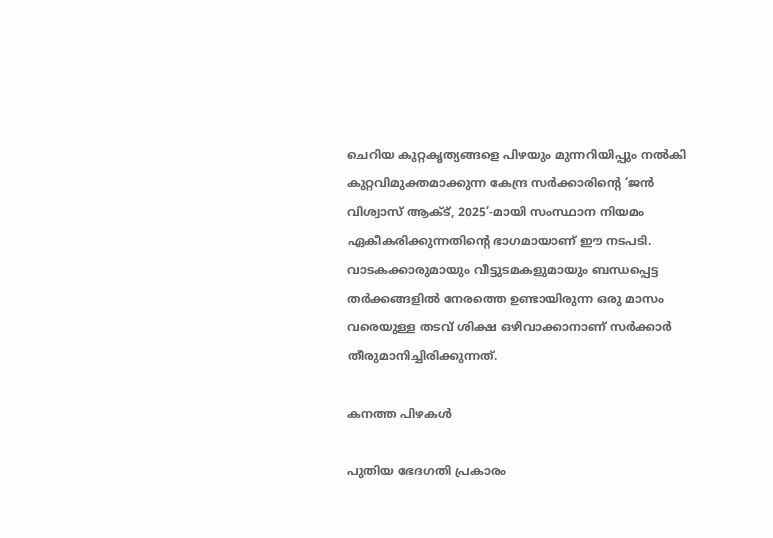ചെറിയ കുറ്റകൃത്യങ്ങളെ പിഴയും മുന്നറിയിപ്പും നല്‍കി കുറ്റവിമുക്തമാക്കുന്ന കേന്ദ്ര സർക്കാരിന്‍റെ ‘ജൻ വിശ്വാസ് ആക്‌ട്, 2025’-മായി സംസ്ഥാന നിയമം ഏകീകരിക്കുന്നതിന്‍റെ ഭാഗമായാണ് ഈ നടപടി. വാടകക്കാരുമായും വീട്ടുടമകളുമായും ബന്ധപ്പെട്ട തർക്കങ്ങളില്‍ നേരത്തെ ഉണ്ടായിരുന്ന ഒരു മാസം വരെയുള്ള തടവ് ശിക്ഷ ഒഴിവാക്കാനാണ് സർക്കാർ തീരുമാനിച്ചിരിക്കുന്നത്.

കനത്ത പിഴകള്‍

പുതിയ ഭേദഗതി പ്രകാരം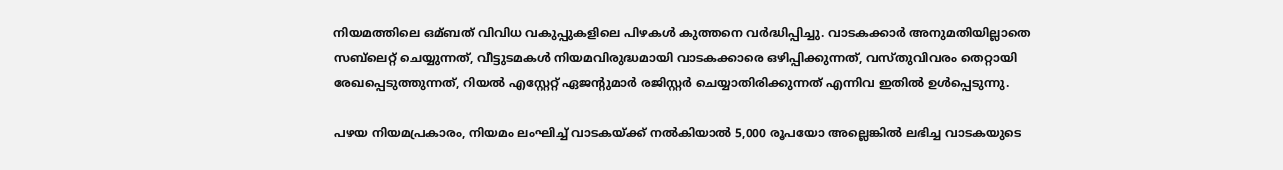നിയമത്തിലെ ഒമ്ബത് വിവിധ വകുപ്പുകളിലെ പിഴകള്‍ കുത്തനെ വർദ്ധിപ്പിച്ചു. വാടകക്കാർ അനുമതിയില്ലാതെ സബ്‌ലെറ്റ് ചെയ്യുന്നത്, വീട്ടുടമകള്‍ നിയമവിരുദ്ധമായി വാടകക്കാരെ ഒഴിപ്പിക്കുന്നത്, വസ്തുവിവരം തെറ്റായി രേഖപ്പെടുത്തുന്നത്, റിയല്‍ എസ്റ്റേറ്റ് ഏജന്‍റുമാർ രജിസ്റ്റർ ചെയ്യാതിരിക്കുന്നത് എന്നിവ ഇതില്‍ ഉള്‍പ്പെടുന്നു.

പഴയ നിയമപ്രകാരം, നിയമം ലംഘിച്ച്‌ വാടകയ്ക്ക് നല്‍കിയാല്‍ 5,000 രൂപയോ അല്ലെങ്കില്‍ ലഭിച്ച വാടകയുടെ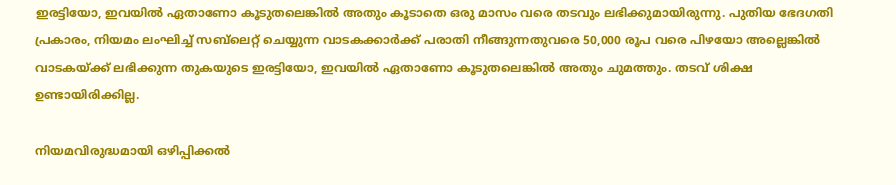ഇരട്ടിയോ, ഇവയില്‍ ഏതാണോ കൂടുതലെങ്കില്‍ അതും കൂടാതെ ഒരു മാസം വരെ തടവും ലഭിക്കുമായിരുന്നു. പുതിയ ഭേദഗതി പ്രകാരം, നിയമം ലംഘിച്ച്‌ സബ്‌ലെറ്റ് ചെയ്യുന്ന വാടകക്കാർക്ക് പരാതി നീങ്ങുന്നതുവരെ 50,000 രൂപ വരെ പിഴയോ അല്ലെങ്കില്‍ വാടകയ്ക്ക് ലഭിക്കുന്ന തുകയുടെ ഇരട്ടിയോ, ഇവയില്‍ ഏതാണോ കൂടുതലെങ്കില്‍ അതും ചുമത്തും. തടവ് ശിക്ഷ ഉണ്ടായിരിക്കില്ല.

നിയമവിരുദ്ധമായി ഒഴിപ്പിക്കല്‍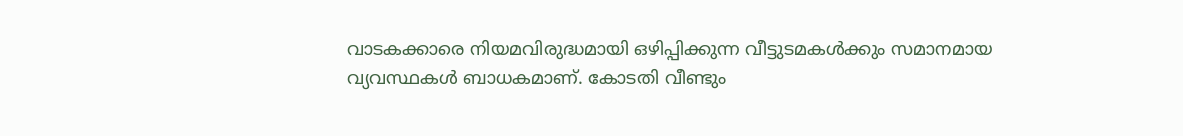വാടകക്കാരെ നിയമവിരുദ്ധമായി ഒഴിപ്പിക്കുന്ന വീട്ടുടമകള്‍ക്കും സമാനമായ വ്യവസ്ഥകള്‍ ബാധകമാണ്. കോടതി വീണ്ടും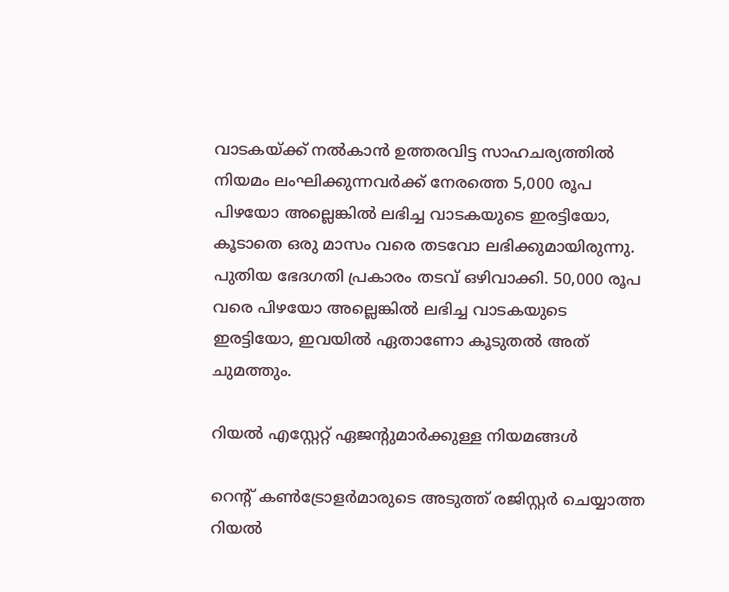വാടകയ്ക്ക് നല്‍കാൻ ഉത്തരവിട്ട സാഹചര്യത്തില്‍ നിയമം ലംഘിക്കുന്നവർക്ക് നേരത്തെ 5,000 രൂപ പിഴയോ അല്ലെങ്കില്‍ ലഭിച്ച വാടകയുടെ ഇരട്ടിയോ, കൂടാതെ ഒരു മാസം വരെ തടവോ ലഭിക്കുമായിരുന്നു. പുതിയ ഭേദഗതി പ്രകാരം തടവ് ഒഴിവാക്കി. 50,000 രൂപ വരെ പിഴയോ അല്ലെങ്കില്‍ ലഭിച്ച വാടകയുടെ ഇരട്ടിയോ, ഇവയില്‍ ഏതാണോ കൂടുതല്‍ അത് ചുമത്തും.

റിയല്‍ എസ്റ്റേറ്റ് ഏജന്‍റുമാർക്കുള്ള നിയമങ്ങള്‍

റെന്‍റ് കണ്‍ട്രോളർമാരുടെ അടുത്ത് രജിസ്റ്റർ ചെയ്യാത്ത റിയല്‍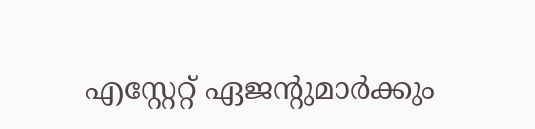എസ്റ്റേറ്റ് ഏജന്‍റുമാർക്കും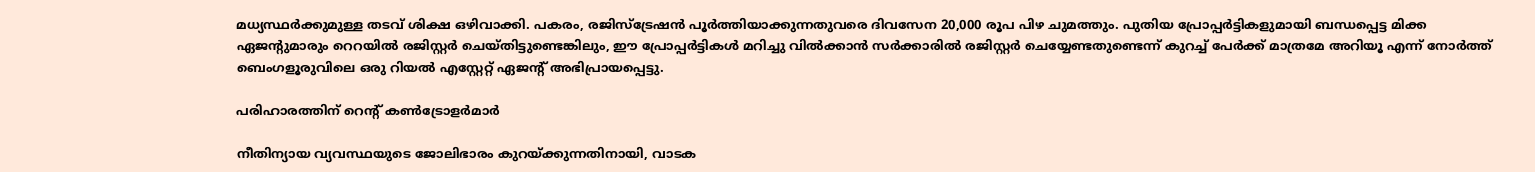മധ്യസ്ഥർക്കുമുള്ള തടവ് ശിക്ഷ ഒഴിവാക്കി. പകരം, രജിസ്ട്രേഷൻ പൂർത്തിയാക്കുന്നതുവരെ ദിവസേന 20,000 രൂപ പിഴ ചുമത്തും. പുതിയ പ്രോപ്പർട്ടികളുമായി ബന്ധപ്പെട്ട മിക്ക ഏജന്‍റുമാരും റെറയില്‍ രജിസ്റ്റർ ചെയ്തിട്ടുണ്ടെങ്കിലും, ഈ പ്രോപ്പർട്ടികള്‍ മറിച്ചു വില്‍ക്കാൻ സർക്കാരില്‍ രജിസ്റ്റർ ചെയ്യേണ്ടതുണ്ടെന്ന് കുറച്ച്‌ പേർക്ക് മാത്രമേ അറിയൂ എന്ന് നോർത്ത് ബെംഗളൂരുവിലെ ഒരു റിയല്‍ എസ്റ്റേറ്റ് ഏജന്‍റ് അഭിപ്രായപ്പെട്ടു.

പരിഹാരത്തിന് റെന്‍റ് കണ്‍ട്രോളർമാർ

നീതിന്യായ വ്യവസ്ഥയുടെ ജോലിഭാരം കുറയ്ക്കുന്നതിനായി, വാടക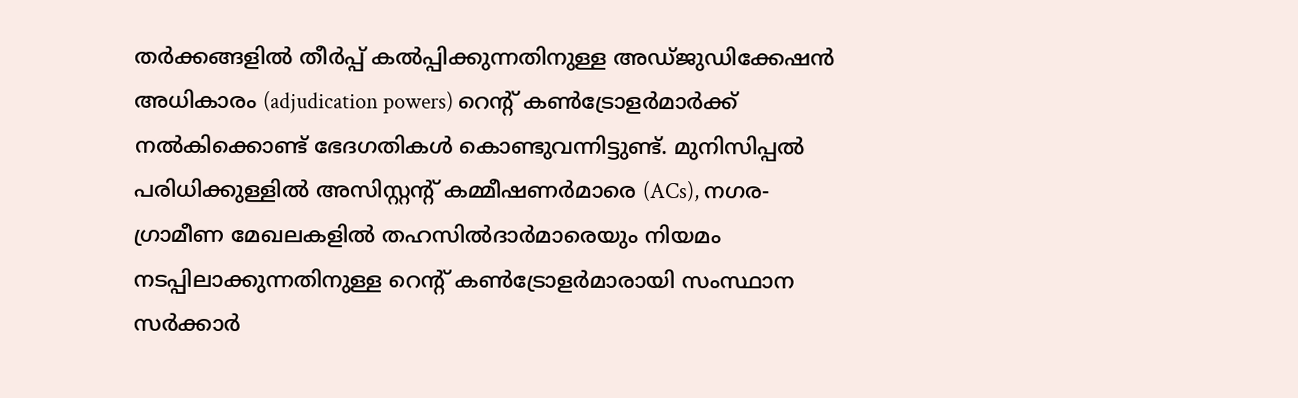തർക്കങ്ങളില്‍ തീർപ്പ് കല്‍പ്പിക്കുന്നതിനുള്ള അഡ്ജുഡിക്കേഷൻ അധികാരം (adjudication powers) റെന്‍റ് കണ്‍ട്രോളർമാർക്ക് നല്‍കിക്കൊണ്ട് ഭേദഗതികള്‍ കൊണ്ടുവന്നിട്ടുണ്ട്. മുനിസിപ്പല്‍ പരിധിക്കുള്ളില്‍ അസിസ്റ്റന്‍റ് കമ്മീഷണർമാരെ (ACs), നഗര-ഗ്രാമീണ മേഖലകളില്‍ തഹസില്‍ദാർമാരെയും നിയമം നടപ്പിലാക്കുന്നതിനുള്ള റെന്‍റ് കണ്‍ട്രോളർമാരായി സംസ്ഥാന സർക്കാർ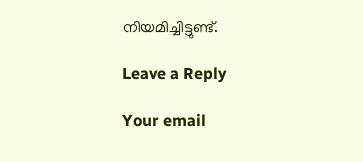നിയമിച്ചിട്ടുണ്ട്.

Leave a Reply

Your email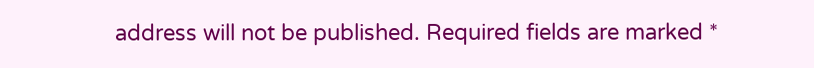address will not be published. Required fields are marked *